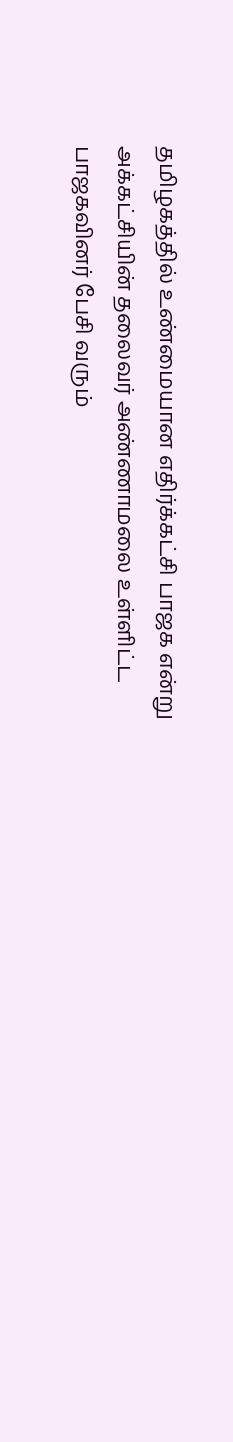தமிழகத்தில் உண்மையான எதிர்க்கட்சி பாஜக என்று அக்கட்சியின் தலைவர் அண்ணாமலை உள்ளிட்ட பாஜகவினர் பேசி வரும்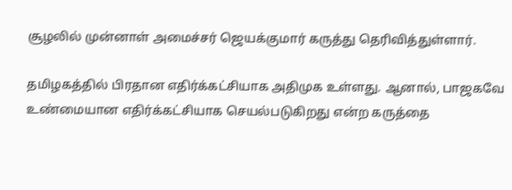சூழலில் முன்னாள் அமைச்சர் ஜெயக்குமார் கருத்து தெரிவித்துள்ளார்.

தமிழகத்தில் பிரதான எதிர்க்கட்சியாக அதிமுக உள்ளது. ஆனால், பாஜகவே உண்மையான எதிர்க்கட்சியாக செயல்படுகிறது என்ற கருத்தை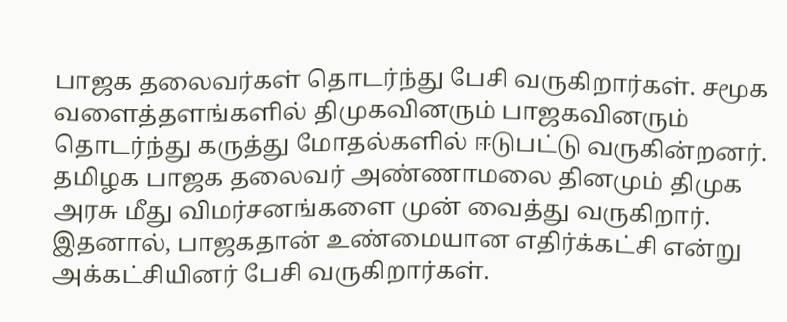பாஜக தலைவர்கள் தொடர்ந்து பேசி வருகிறார்கள். சமூக வளைத்தளங்களில் திமுகவினரும் பாஜகவினரும் தொடர்ந்து கருத்து மோதல்களில் ஈடுபட்டு வருகின்றனர். தமிழக பாஜக தலைவர் அண்ணாமலை தினமும் திமுக அரசு மீது விமர்சனங்களை முன் வைத்து வருகிறார். இதனால், பாஜகதான் உண்மையான எதிர்க்கட்சி என்று அக்கட்சியினர் பேசி வருகிறார்கள்.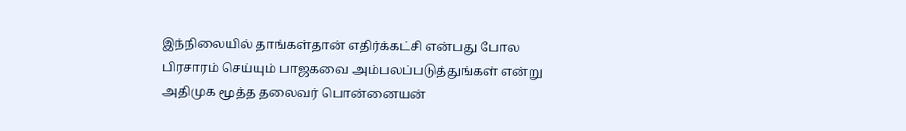இந்நிலையில் தாங்கள்தான் எதிர்க்கட்சி என்பது போல பிரசாரம் செய்யும் பாஜகவை அம்பலப்படுத்துங்கள் என்று அதிமுக மூத்த தலைவர் பொன்னையன்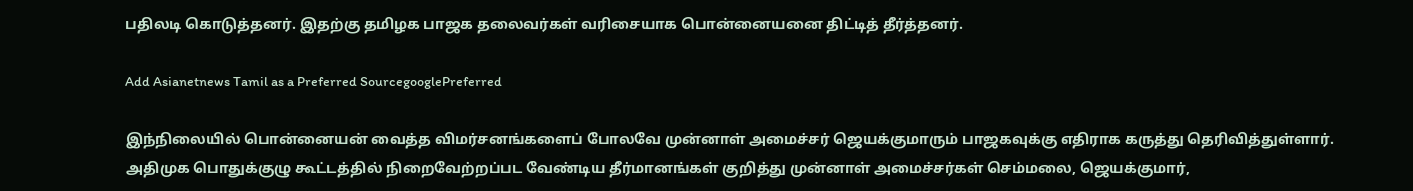பதிலடி கொடுத்தனர். இதற்கு தமிழக பாஜக தலைவர்கள் வரிசையாக பொன்னையனை திட்டித் தீர்த்தனர்.

Add Asianetnews Tamil as a Preferred SourcegooglePreferred

இந்நிலையில் பொன்னையன் வைத்த விமர்சனங்களைப் போலவே முன்னாள் அமைச்சர் ஜெயக்குமாரும் பாஜகவுக்கு எதிராக கருத்து தெரிவித்துள்ளார். அதிமுக பொதுக்குழு கூட்டத்தில் நிறைவேற்றப்பட வேண்டிய தீர்மானங்கள் குறித்து முன்னாள் அமைச்சர்கள் செம்மலை, ஜெயக்குமார்,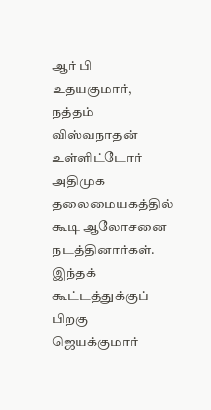ஆர் பி உதயகுமார், நத்தம் விஸ்வநாதன் உள்ளிட்டோர் அதிமுக தலைமையகத்தில் கூடி ஆலோசனை நடத்தினார்கள். இந்தக் கூட்டத்துக்குப் பிறகு ஜெயக்குமார்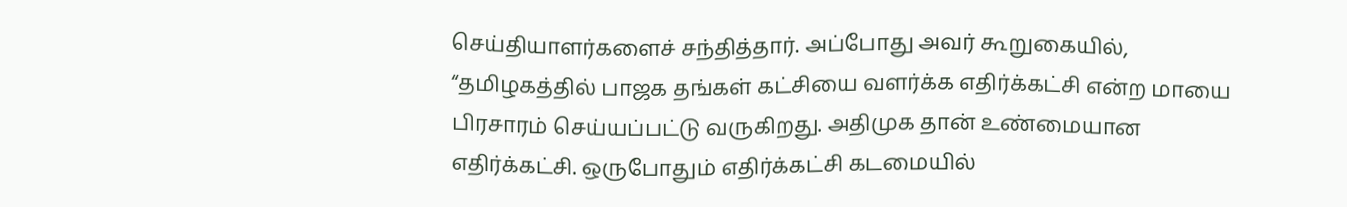செய்தியாளர்களைச் சந்தித்தார். அப்போது அவர் கூறுகையில், “தமிழகத்தில் பாஜக தங்கள் கட்சியை வளர்க்க எதிர்க்கட்சி என்ற மாயை பிரசாரம் செய்யப்பட்டு வருகிறது. அதிமுக தான் உண்மையான எதிர்க்கட்சி. ஒருபோதும் எதிர்க்கட்சி கடமையில்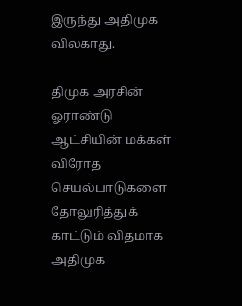இருந்து அதிமுக விலகாது.

திமுக அரசின் ஓராண்டு ஆட்சியின் மக்கள் விரோத செயல்பாடுகளை தோலுரித்துக் காட்டும் விதமாக அதிமுக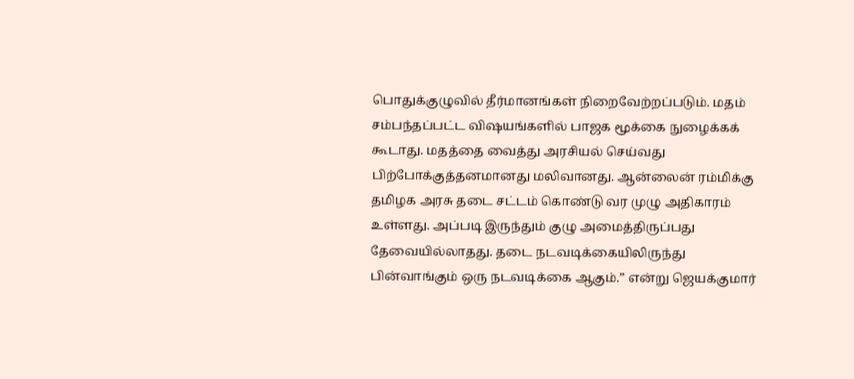பொதுக்குழுவில் தீர்மானங்கள் நிறைவேற்றப்படும். மதம் சம்பந்தப்பட்ட விஷயங்களில் பாஜக மூக்கை நுழைக்கக் கூடாது. மதத்தை வைத்து அரசியல் செய்வது பிற்போக்குத்தனமானது மலிவானது. ஆன்லைன் ரம்மிக்கு தமிழக அரசு தடை சட்டம் கொண்டு வர முழு அதிகாரம் உள்ளது. அப்படி இருந்தும் குழு அமைத்திருப்பது தேவையில்லாதது. தடை நடவடிக்கையிலிருந்து பின்வாங்கும் ஒரு நடவடிக்கை ஆகும்.” என்று ஜெயக்குமார்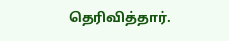தெரிவித்தார்.